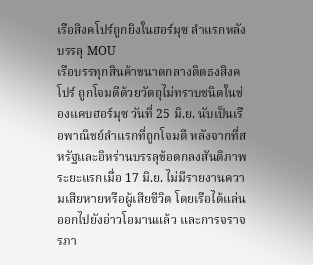เรือสิงคโปร์ถูกยิงในฮอร์มุซ ลำแรกหลังบรรลุ MOU
เรือบรรทุกสินค้าขนาดกลางติดธงสิงคโปร์ ถูกโจมตีด้วยวัตถุไม่ทราบชนิดในช่องแคบฮอร์มุซ วันที่ 25 มิ.ย. นับเป็นเรือพาณิชย์ลำแรกที่ถูกโจมตี หลังจากที่สหรัฐและอิหร่านบรรลุข้อตกลงสันติภาพระยะแรกเมื่อ 17 มิ.ย. ไม่มีรายงานความเสียหายหรือผู้เสียชีวิต โดยเรือได้แล่นออกไปยังอ่าวโอมานแล้ว และการจราจรภา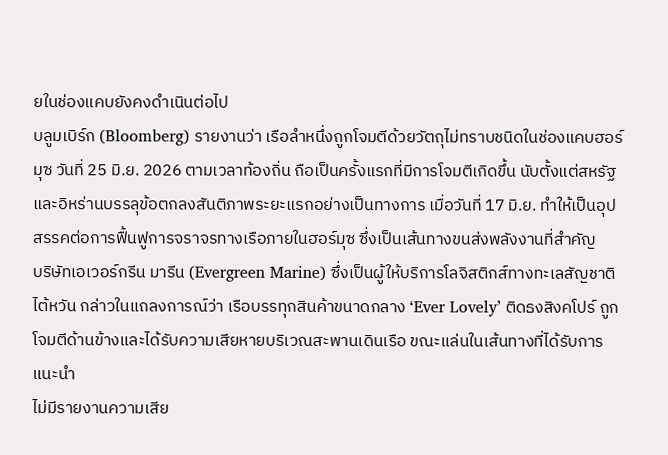ยในช่องแคบยังคงดำเนินต่อไป
บลูมเบิร์ก (Bloomberg) รายงานว่า เรือลำหนึ่งถูกโจมตีด้วยวัตถุไม่ทราบชนิดในช่องแคบฮอร์มุซ วันที่ 25 มิ.ย. 2026 ตามเวลาท้องถิ่น ถือเป็นครั้งแรกที่มีการโจมตีเกิดขึ้น นับตั้งแต่สหรัฐและอิหร่านบรรลุข้อตกลงสันติภาพระยะแรกอย่างเป็นทางการ เมื่อวันที่ 17 มิ.ย. ทำให้เป็นอุปสรรคต่อการฟื้นฟูการจราจรทางเรือภายในฮอร์มุซ ซึ่งเป็นเส้นทางขนส่งพลังงานที่สำคัญ
บริษัทเอเวอร์กรีน มารีน (Evergreen Marine) ซึ่งเป็นผู้ให้บริการโลจิสติกส์ทางทะเลสัญชาติไต้หวัน กล่าวในแถลงการณ์ว่า เรือบรรทุกสินค้าขนาดกลาง ‘Ever Lovely’ ติดธงสิงคโปร์ ถูกโจมตีด้านข้างและได้รับความเสียหายบริเวณสะพานเดินเรือ ขณะแล่นในเส้นทางที่ได้รับการแนะนำ
ไม่มีรายงานความเสีย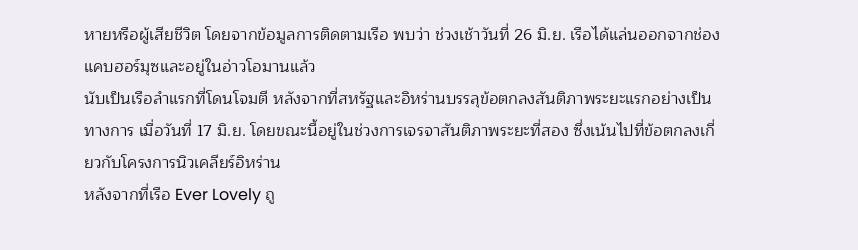หายหรือผู้เสียชีวิต โดยจากข้อมูลการติดตามเรือ พบว่า ช่วงเช้าวันที่ 26 มิ.ย. เรือได้แล่นออกจากช่องแคบฮอร์มุซและอยู่ในอ่าวโอมานแล้ว
นับเป็นเรือลำแรกที่โดนโจมตี หลังจากที่สหรัฐและอิหร่านบรรลุข้อตกลงสันติภาพระยะแรกอย่างเป็นทางการ เมื่อวันที่ 17 มิ.ย. โดยขณะนี้อยู่ในช่วงการเจรจาสันติภาพระยะที่สอง ซึ่งเน้นไปที่ข้อตกลงเกี่ยวกับโครงการนิวเคลียร์อิหร่าน
หลังจากที่เรือ Ever Lovely ถู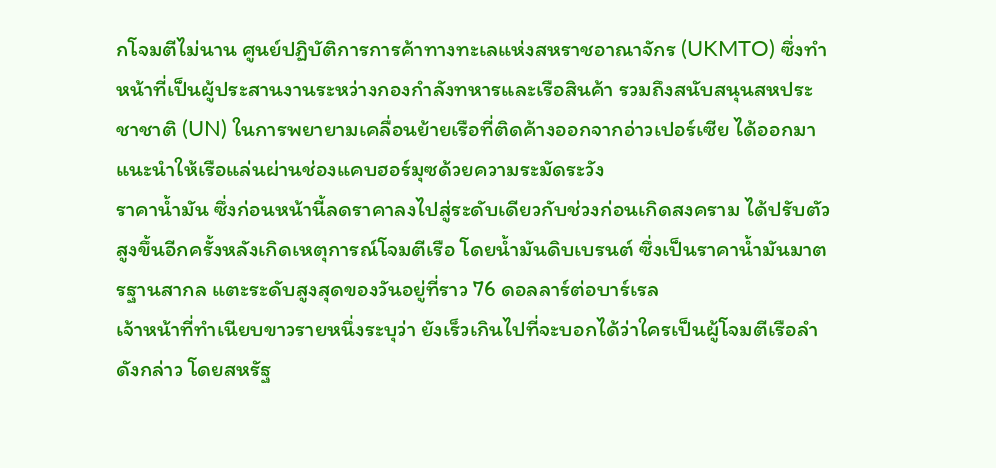กโจมตีไม่นาน ศูนย์ปฏิบัติการการค้าทางทะเลแห่งสหราชอาณาจักร (UKMTO) ซึ่งทำหน้าที่เป็นผู้ประสานงานระหว่างกองกำลังทหารและเรือสินค้า รวมถึงสนับสนุนสหประชาชาติ (UN) ในการพยายามเคลื่อนย้ายเรือที่ติดค้างออกจากอ่าวเปอร์เซีย ได้ออกมาแนะนำให้เรือแล่นผ่านช่องแคบฮอร์มุซด้วยความระมัดระวัง
ราคาน้ำมัน ซึ่งก่อนหน้านี้ลดราคาลงไปสู่ระดับเดียวกับช่วงก่อนเกิดสงคราม ได้ปรับตัวสูงขึ้นอีกครั้งหลังเกิดเหตุการณ์โจมตีเรือ โดยน้ำมันดิบเบรนต์ ซึ่งเป็นราคาน้ำมันมาตรฐานสากล แตะระดับสูงสุดของวันอยู่ที่ราว 76 ดอลลาร์ต่อบาร์เรล
เจ้าหน้าที่ทำเนียบขาวรายหนึ่งระบุว่า ยังเร็วเกินไปที่จะบอกได้ว่าใครเป็นผู้โจมตีเรือลำดังกล่าว โดยสหรัฐ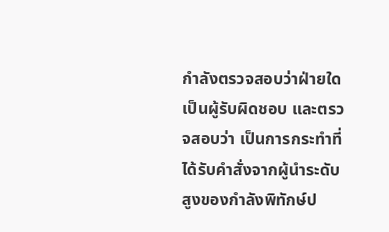กำลังตรวจสอบว่าฝ่ายใดเป็นผู้รับผิดชอบ และตรวจสอบว่า เป็นการกระทำที่ได้รับคำสั่งจากผู้นำระดับสูงของกำลังพิทักษ์ป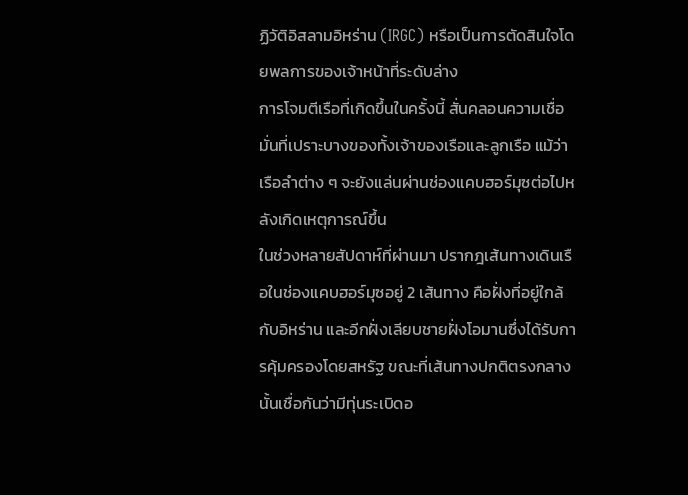ฏิวัติอิสลามอิหร่าน (IRGC) หรือเป็นการตัดสินใจโดยพลการของเจ้าหน้าที่ระดับล่าง
การโจมตีเรือที่เกิดขึ้นในครั้งนี้ สั่นคลอนความเชื่อมั่นที่เปราะบางของทั้งเจ้าของเรือและลูกเรือ แม้ว่าเรือลำต่าง ๆ จะยังแล่นผ่านช่องแคบฮอร์มุซต่อไปหลังเกิดเหตุการณ์ขึ้น
ในช่วงหลายสัปดาห์ที่ผ่านมา ปรากฎเส้นทางเดินเรือในช่องแคบฮอร์มุซอยู่ 2 เส้นทาง คือฝั่งที่อยู่ใกล้กับอิหร่าน และอีกฝั่งเลียบชายฝั่งโอมานซึ่งได้รับการคุ้มครองโดยสหรัฐ ขณะที่เส้นทางปกติตรงกลางนั้นเชื่อกันว่ามีทุ่นระเบิดอ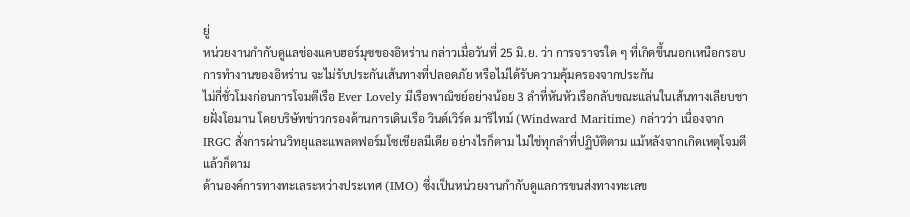ยู่
หน่วยงานกำกับดูแลช่องแคบฮอร์มุซของอิหร่าน กล่าวเมื่อวันที่ 25 มิ.ย. ว่า การจราจรใด ๆ ที่เกิดขึ้นนอกเหนือกรอบการทำงานของอิหร่าน จะไม่รับประกันเส้นทางที่ปลอดภัย หรือไม่ได้รับความคุ้มครองจากประกัน
ไม่กี่ชั่วโมงก่อนการโจมตีเรือ Ever Lovely มีเรือพาณิชย์อย่างน้อย 3 ลำที่หันหัวเรือกลับขณะแล่นในเส้นทางเลียบชายฝั่งโอมาน โดยบริษัทข่าวกรองด้านการเดินเรือ วินด์เวิร์ด มาริไทม์ (Windward Maritime) กล่าวว่า เนื่องจาก IRGC สั่งการผ่านวิทยุและแพลตฟอร์มโซเชียลมีเดีย อย่างไรก็ตาม ไม่ใช่ทุกลำที่ปฏิบัติตาม แม้หลังจากเกิดเหตุโจมตีแล้วก็ตาม
ด้านองค์การทางทะเลระหว่างประเทศ (IMO) ซึ่งเป็นหน่วยงานกำกับดูแลการขนส่งทางทะเลข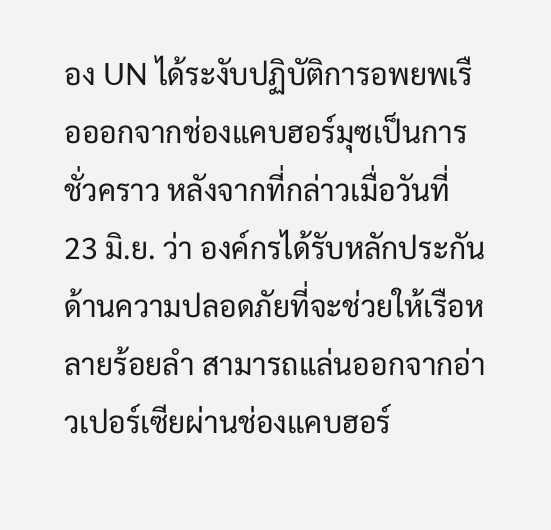อง UN ได้ระงับปฏิบัติการอพยพเรือออกจากช่องแคบฮอร์มุซเป็นการชั่วคราว หลังจากที่กล่าวเมื่อวันที่ 23 มิ.ย. ว่า องค์กรได้รับหลักประกันด้านความปลอดภัยที่จะช่วยให้เรือหลายร้อยลำ สามารถแล่นออกจากอ่าวเปอร์เซียผ่านช่องแคบฮอร์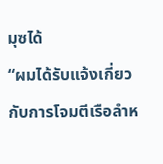มุซได้
“ผมได้รับแจ้งเกี่ยวกับการโจมตีเรือลำห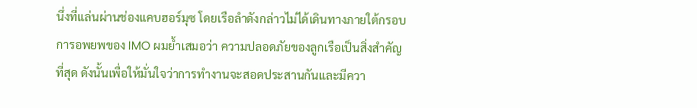นึ่งที่แล่นผ่านช่องแคบฮอร์มุซ โดยเรือลำดังกล่าวไม่ได้เดินทางภายใต้กรอบการอพยพของ IMO ผมย้ำเสมอว่า ความปลอดภัยของลูกเรือเป็นสิ่งสำคัญที่สุด ดังนั้นเพื่อให้มั่นใจว่าการทำงานจะสอดประสานกันและมีควา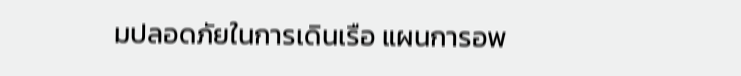มปลอดภัยในการเดินเรือ แผนการอพ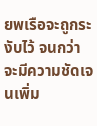ยพเรือจะถูกระงับไว้ จนกว่าจะมีความชัดเจนเพิ่ม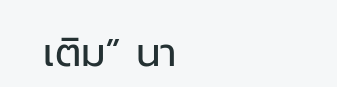เติม” นา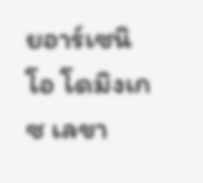ยอาร์เซนิโอ โดมิงเกซ เลขา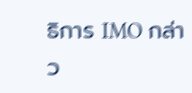ธิการ IMO กล่าว